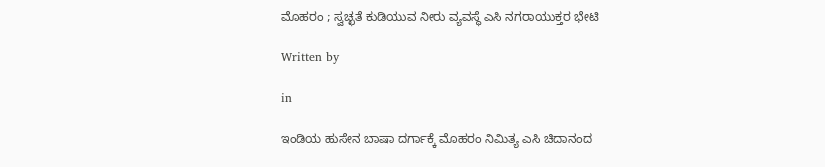ಮೊಹರಂ ; ಸ್ವಚ್ಛತೆ ಕುಡಿಯುವ ನೀರು ವ್ಯವಸ್ಥೆ ಎಸಿ ನಗರಾಯುಕ್ತರ ಭೇಟಿ

Written by

in

ಇಂಡಿಯ ಹುಸೇನ ಬಾಷಾ ದರ್ಗಾಕ್ಕೆ ಮೊಹರಂ ನಿಮಿತ್ಯ ಎಸಿ ಚಿದಾನಂದ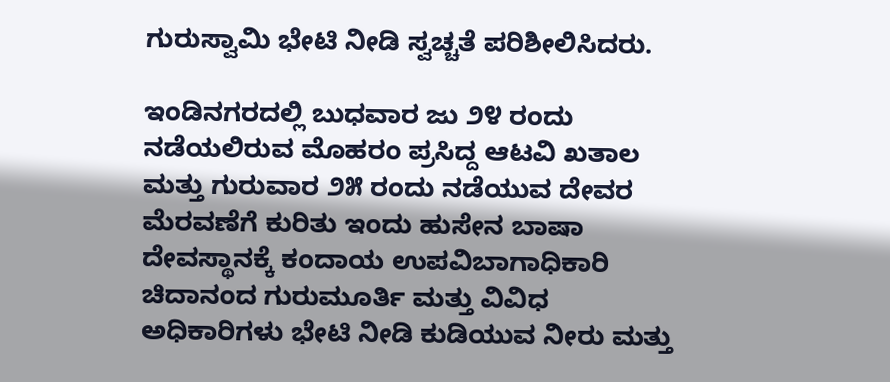ಗುರುಸ್ವಾಮಿ ಭೇಟಿ ನೀಡಿ ಸ್ವಚ್ಚತೆ ಪರಿಶೀಲಿಸಿದರು.

ಇಂಡಿನಗರದಲ್ಲಿ ಬುಧವಾರ ಜು ೨೪ ರಂದು ನಡೆಯಲಿರುವ ಮೊಹರಂ ಪ್ರಸಿದ್ದ ಆಟವಿ ಖತಾಲ ಮತ್ತು ಗುರುವಾರ ೨೫ ರಂದು ನಡೆಯುವ ದೇವರ ಮೆರವಣೆಗೆ ಕುರಿತು ಇಂದು ಹುಸೇನ ಬಾಷಾ ದೇವಸ್ಥಾನಕ್ಕೆ ಕಂದಾಯ ಉಪವಿಬಾಗಾಧಿಕಾರಿ ಚಿದಾನಂದ ಗುರುಮೂರ್ತಿ ಮತ್ತು ವಿವಿಧ ಅಧಿಕಾರಿಗಳು ಭೇಟಿ ನೀಡಿ ಕುಡಿಯುವ ನೀರು ಮತ್ತು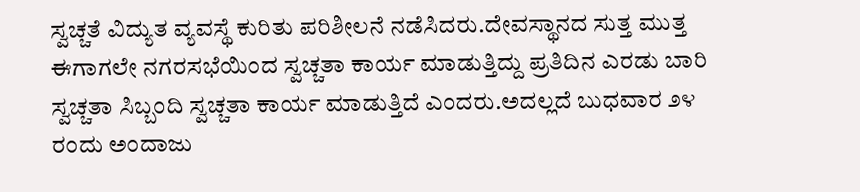ಸ್ವಚ್ಚತೆ ವಿದ್ಯುತ ವ್ಯವಸ್ಥೆ ಕುರಿತು ಪರಿಶೀಲನೆ ನಡೆಸಿದರು.ದೇವಸ್ಥಾನದ ಸುತ್ತ ಮುತ್ತ ಈಗಾಗಲೇ ನಗರಸಭೆಯಿಂದ ಸ್ವಚ್ಚತಾ ಕಾರ್ಯ ಮಾಡುತ್ತಿದ್ದು ಪ್ರತಿದಿನ ಎರಡು ಬಾರಿ ಸ್ವಚ್ಚತಾ ಸಿಬ್ಬಂದಿ ಸ್ವಚ್ಚತಾ ಕಾರ್ಯ ಮಾಡುತ್ತಿದೆ ಎಂದರು.ಅದಲ್ಲದೆ ಬುಧವಾರ ೨೪ ರಂದು ಅಂದಾಜು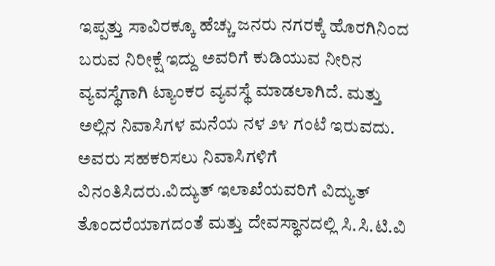ಇಪ್ಪತ್ತು ಸಾವಿರಕ್ಕೂ ಹೆಚ್ಚು ಜನರು ನಗರಕ್ಕೆ ಹೊರಗಿನಿಂದ ಬರುವ ನಿರೀಕ್ಷೆ ಇದ್ದು ಅವರಿಗೆ ಕುಡಿಯುವ ನೀರಿನ ವ್ಯವಸ್ಥೆಗಾಗಿ ಟ್ಯಾಂಕರ ವ್ಯವಸ್ಥೆ ಮಾಡಲಾಗಿದೆ. ಮತ್ತು ಅಲ್ಲಿನ ನಿವಾಸಿಗಳ ಮನೆಯ ನಳ ೨೪ ಗಂಟೆ ಇರುವದು. ಅವರು ಸಹಕರಿಸಲು ನಿವಾಸಿಗಳಿಗೆ ವಿನಂತಿಸಿದರು.ವಿದ್ಯುತ್ ಇಲಾಖೆಯವರಿಗೆ ವಿದ್ಯುತ್ ತೊಂದರೆಯಾಗದಂತೆ ಮತ್ತು ದೇವಸ್ಥಾನದಲ್ಲಿ ಸಿ.ಸಿ.ಟಿ.ವಿ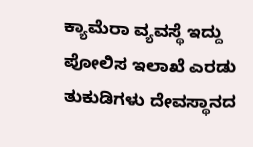ಕ್ಯಾಮೆರಾ ವ್ಯವಸ್ಥೆ ಇದ್ದು ಪೋಲಿಸ ಇಲಾಖೆ ಎರಡು ತುಕುಡಿಗಳು ದೇವಸ್ಥಾನದ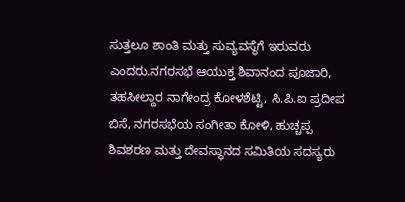ಸುತ್ತಲೂ ಶಾಂತಿ ಮತ್ತು ಸುವ್ಯವಸ್ಥೆಗೆ ಇರುವರು ಎಂದರು.ನಗರಸಭೆ ಆಯುಕ್ತ ಶಿವಾನಂದ ಪೂಜಾರಿ, ತಹಸೀಲ್ದಾರ ನಾಗೇಂದ್ರ ಕೋಳಶೆಟ್ಟಿ, ಸಿ.ಪಿ.ಐ ಪ್ರದೀಪ ಬಿಸೆ, ನಗರಸಭೆಯ ಸಂಗೀತಾ ಕೋಳಿ, ಹುಚ್ಚಪ್ಪ ಶಿವಶರಣ ಮತ್ತು ದೇವಸ್ಥಾನದ ಸಮಿತಿಯ ಸದಸ್ಯರು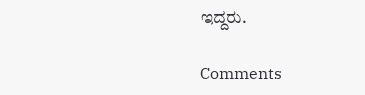ಇದ್ದರು.

Comments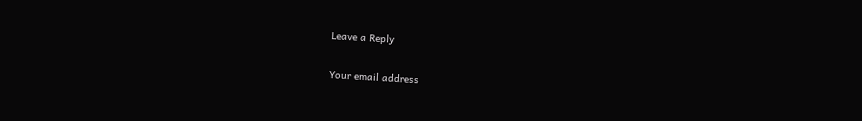Leave a Reply

Your email address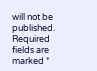will not be published. Required fields are marked *